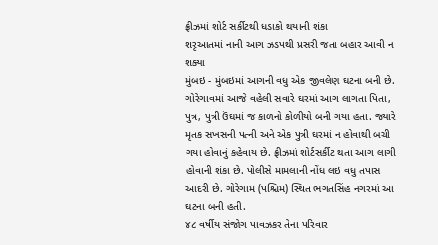ફ્રીઝમાં શોર્ટ સર્કીટથી ધડાકો થયાની શંકા
શરૃઆતમાં નાની આગ ઝડપથી પ્રસરી જતા બહાર આવી ન શક્યા
મુંબઇ - મુંબઇમાં આગની વધુ એક જીવલેણ ઘટના બની છે. ગોરેગાવમાં આજે વહેલી સવારે ઘરમાં આગ લાગતા પિતા, પુત્ર, પુત્રી ઉંઘમાં જ કાળનો કોળીયો બની ગયા હતા. જ્યારે મૃતક સખસની પત્ની અને એક પુત્રી ઘરમાં ન હોવાથી બચી ગયા હોવાનું કહેવાય છે. ફ્રીઝમાં શોર્ટસર્કીટ થતા આગ લાગી હોવાની શંકા છે. પોલીસે મામલાની નોંધ લઇ વધુ તપાસ આદરી છે. ગોરેગામ (પશ્ચિમ) સ્થિત ભગતસિંહ નગરમાં આ ઘટના બની હતી.
૪૮ વર્ષીય સંજોગ પાવઝકર તેના પરિવાર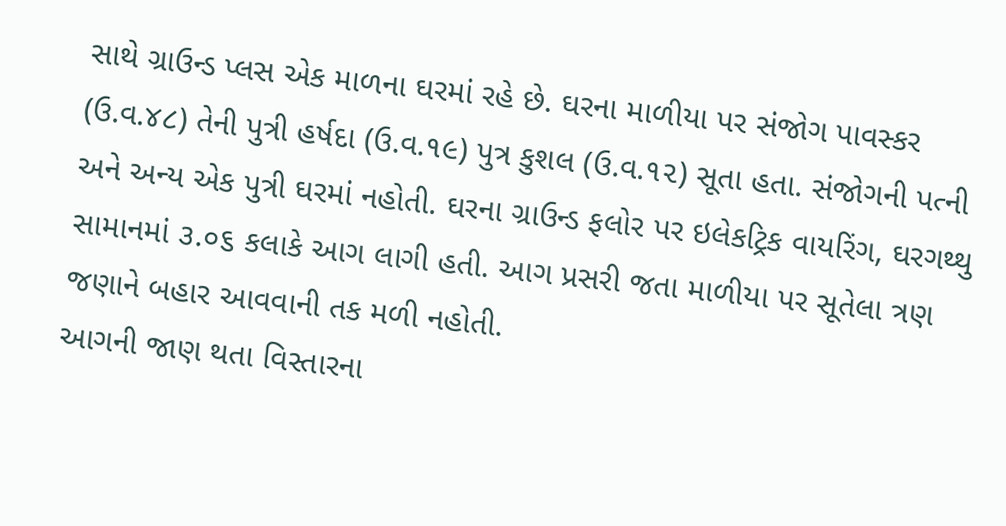સાથે ગ્રાઉન્ડ પ્લસ એક માળના ઘરમાં રહે છે. ઘરના માળીયા પર સંજોગ પાવસ્કર (ઉ.વ.૪૮) તેની પુત્રી હર્ષદા (ઉ.વ.૧૯) પુત્ર કુશલ (ઉ.વ.૧૨) સૂતા હતા. સંજોગની પત્ની અને અન્ય એક પુત્રી ઘરમાં નહોતી. ઘરના ગ્રાઉન્ડ ફલોર પર ઇલેકટ્રિક વાયરિંગ, ઘરગથ્થુ સામાનમાં ૩.૦૬ કલાકે આગ લાગી હતી. આગ પ્રસરી જતા માળીયા પર સૂતેલા ત્રણ જણાને બહાર આવવાની તક મળી નહોતી.
આગની જાણ થતા વિસ્તારના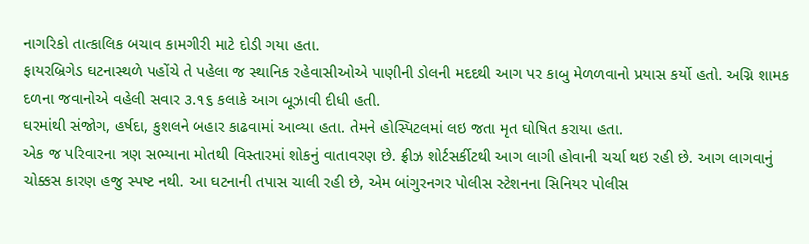નાગરિકો તાત્કાલિક બચાવ કામગીરી માટે દોડી ગયા હતા.
ફાયરબ્રિગેડ ઘટનાસ્થળે પહોંચે તે પહેલા જ સ્થાનિક રહેવાસીઓએ પાણીની ડોલની મદદથી આગ પર કાબુ મેળળવાનો પ્રયાસ કર્યો હતો. અગ્નિ શામક દળના જવાનોએ વહેલી સવાર ૩.૧૬ કલાકે આગ બૂઝાવી દીધી હતી.
ઘરમાંથી સંજોગ, હર્ષદા, કુશલને બહાર કાઢવામાં આવ્યા હતા. તેમને હોસ્પિટલમાં લઇ જતા મૃત ઘોષિત કરાયા હતા.
એક જ પરિવારના ત્રણ સભ્યાના મોતથી વિસ્તારમાં શોકનું વાતાવરણ છે. ફ્રીઝ શોર્ટસર્કીટથી આગ લાગી હોવાની ચર્ચા થઇ રહી છે. આગ લાગવાનું ચોક્કસ કારણ હજુ સ્પષ્ટ નથી. આ ઘટનાની તપાસ ચાલી રહી છે, એમ બાંગુરનગર પોલીસ સ્ટેશનના સિનિયર પોલીસ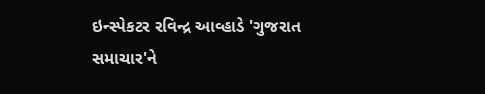ઇન્સ્પેકટર રવિન્દ્ર આવ્હાડે 'ગુજરાત સમાચાર'ને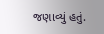જણાવ્યું હતું.